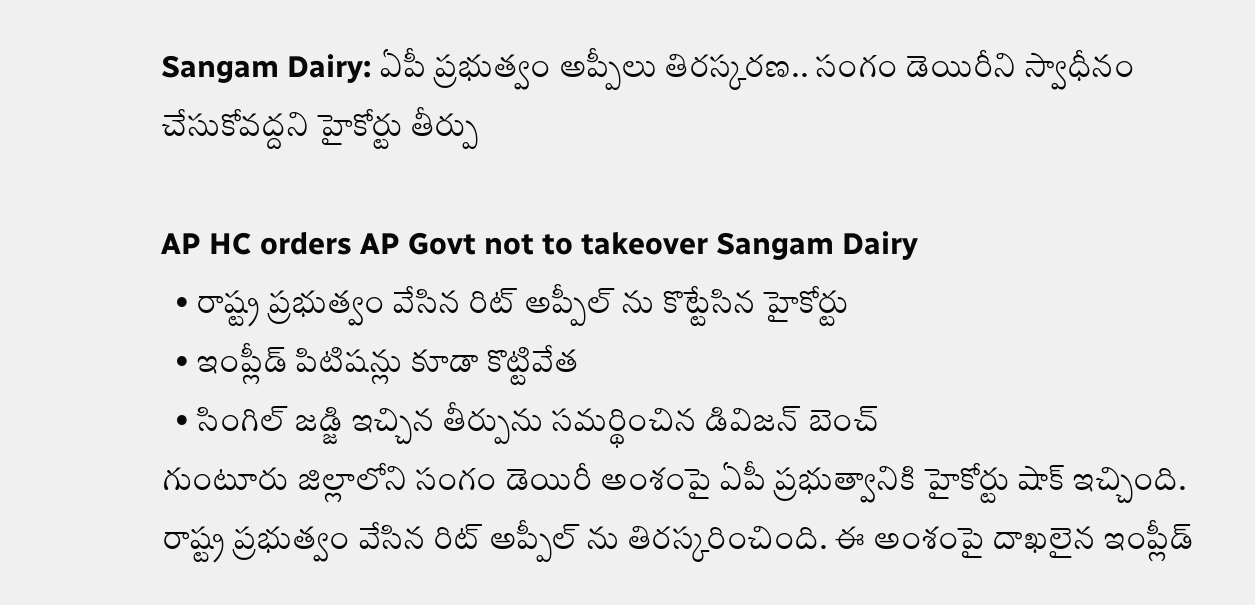Sangam Dairy: ఏపీ ప్రభుత్వం అప్పీలు తిరస్కరణ.. సంగం డెయిరీని స్వాధీనం చేసుకోవద్దని హైకోర్టు తీర్పు

AP HC orders AP Govt not to takeover Sangam Dairy
  • రాష్ట్ర ప్రభుత్వం వేసిన రిట్ అప్పీల్ ను కొట్టేసిన హైకోర్టు
  • ఇంప్లీడ్ పిటిషన్లు కూడా కొట్టివేత
  • సింగిల్ జడ్జి ఇచ్చిన తీర్పును సమర్థించిన డివిజన్ బెంచ్
గుంటూరు జిల్లాలోని సంగం డెయిరీ అంశంపై ఏపీ ప్రభుత్వానికి హైకోర్టు షాక్ ఇచ్చింది. రాష్ట్ర ప్రభుత్వం వేసిన రిట్ అప్పీల్ ను తిరస్కరించింది. ఈ అంశంపై దాఖలైన ఇంప్లీడ్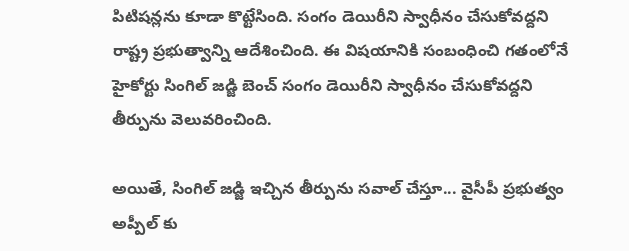పిటిషన్లను కూడా కొట్టేసింది. సంగం డెయిరీని స్వాధీనం చేసుకోవద్దని రాష్ట్ర ప్రభుత్వాన్ని ఆదేశించింది. ఈ విషయానికి సంబంధించి గతంలోనే హైకోర్టు సింగిల్ జడ్జి బెంచ్ సంగం డెయిరీని స్వాధీనం చేసుకోవద్దని తీర్పును వెలువరించింది.

అయితే, సింగిల్ జడ్జి ఇచ్చిన తీర్పును సవాల్ చేస్తూ... వైసీపీ ప్రభుత్వం అప్పీల్ కు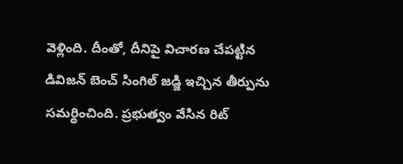వెళ్లింది. దీంతో, దీనిపై విచారణ చేపట్టిన డివిజన్ బెంచ్ సింగిల్ జడ్జి ఇచ్చిన తీర్పును సమర్థించింది. ప్రభుత్వం వేసిన రిట్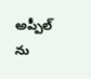అప్పీల్ ను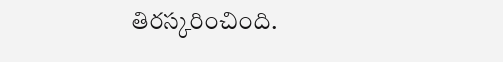తిరస్కరించింది.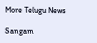More Telugu News

Sangam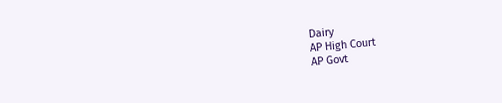Dairy
AP High Court
AP Govt